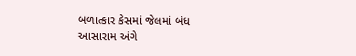બળાત્કાર કેસમાં જેલમાં બંધ આસારામ અંગે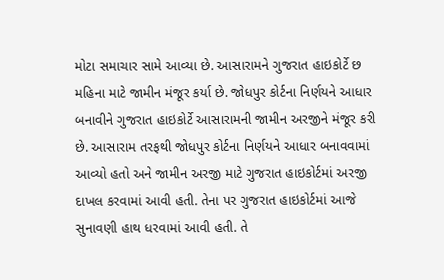મોટા સમાચાર સામે આવ્યા છે. આસારામને ગુજરાત હાઇકોર્ટે છ મહિના માટે જામીન મંજૂર કર્યા છે. જોધપુર કોર્ટના નિર્ણયને આધાર બનાવીને ગુજરાત હાઇકોર્ટે આસારામની જામીન અરજીને મંજૂર કરી છે. આસારામ તરફથી જોધપુર કોર્ટના નિર્ણયને આધાર બનાવવામાં આવ્યો હતો અને જામીન અરજી માટે ગુજરાત હાઇકોર્ટમાં અરજી દાખલ કરવામાં આવી હતી. તેના પર ગુજરાત હાઇકોર્ટમાં આજે સુનાવણી હાથ ધરવામાં આવી હતી. તે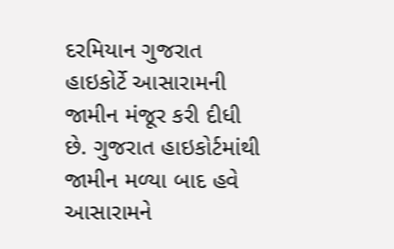દરમિયાન ગુજરાત હાઇકોર્ટે આસારામની જામીન મંજૂર કરી દીધી છે. ગુજરાત હાઇકોર્ટમાંથી જામીન મળ્યા બાદ હવે આસારામને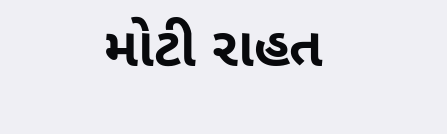મોટી રાહત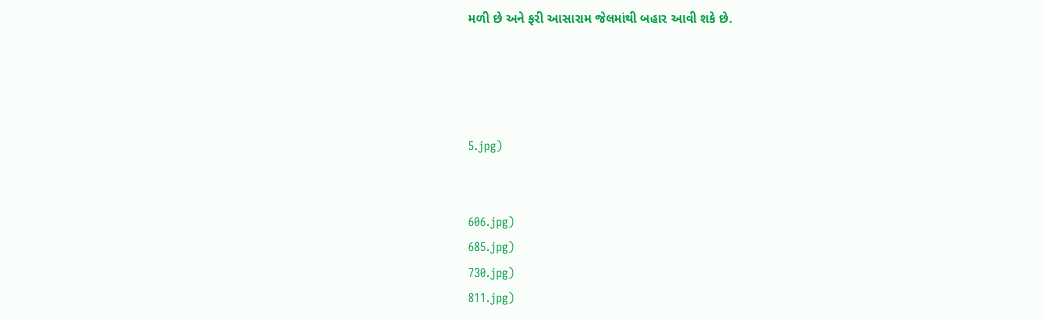મળી છે અને ફરી આસારામ જેલમાંથી બહાર આવી શકે છે.




5.jpg)


606.jpg)
685.jpg)
730.jpg)
811.jpg)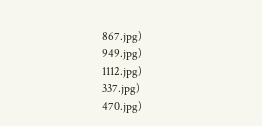867.jpg)
949.jpg)
1112.jpg)
337.jpg)
470.jpg)